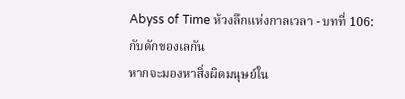Abyss of Time ห้วงลึกแห่งกาลเวลา - บทที่ 106: กับดักของเลกัน
หากจะมองหาสิ่งผิดมนุษย์ใน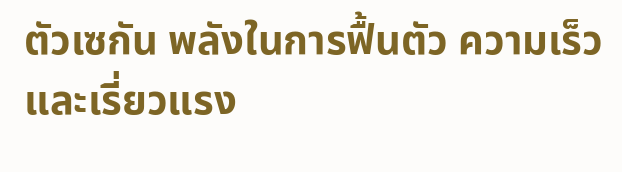ตัวเซกัน พลังในการฟื้นตัว ความเร็วและเรี่ยวแรง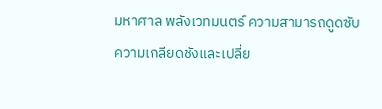มหาศาล พลังเวทมนตร์ ความสามารถดูดซับความเกลียดชังและเปลี่ย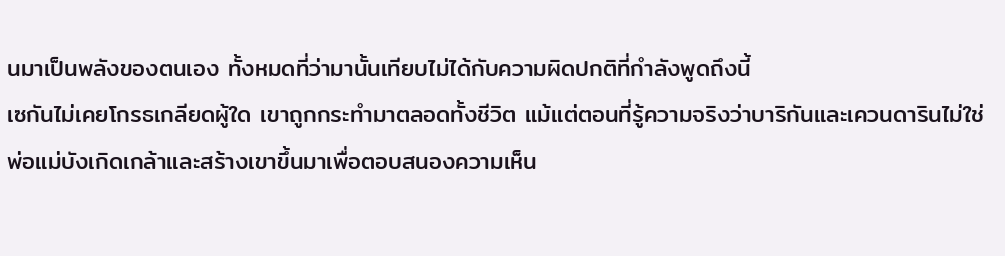นมาเป็นพลังของตนเอง ทั้งหมดที่ว่ามานั้นเทียบไม่ได้กับความผิดปกติที่กำลังพูดถึงนี้
เซกันไม่เคยโกรธเกลียดผู้ใด เขาถูกกระทำมาตลอดทั้งชีวิต แม้แต่ตอนที่รู้ความจริงว่าบาริกันและเควนดารินไม่ใช่พ่อแม่บังเกิดเกล้าและสร้างเขาขึ้นมาเพื่อตอบสนองความเห็น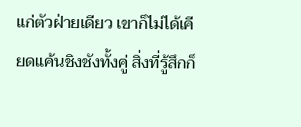แก่ตัวฝ่ายเดียว เขาก็ไม่ได้เคียดแค้นชิงชังทั้งคู่ สิ่งที่รู้สึกก็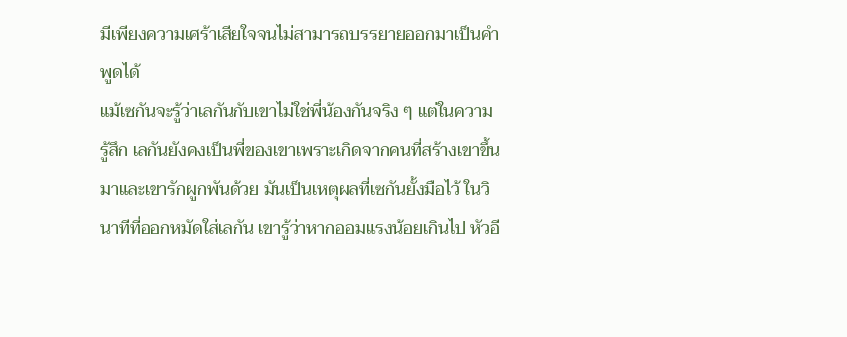มีเพียงความเศร้าเสียใจจนไม่สามารถบรรยายออกมาเป็นคำพูดได้
แม้เซกันจะรู้ว่าเลกันกับเขาไม่ใช่พี่น้องกันจริง ๆ แต่ในความรู้สึก เลกันยังคงเป็นพี่ของเขาเพราะเกิดจากคนที่สร้างเขาขึ้นมาและเขารักผูกพันด้วย มันเป็นเหตุผลที่เซกันยั้งมือไว้ ในวินาทีที่ออกหมัดใส่เลกัน เขารู้ว่าหากออมแรงน้อยเกินไป หัวอี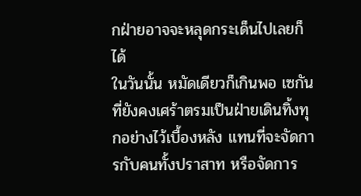กฝ่ายอาจจะหลุดกระเด็นไปเลยก็ได้
ในวันนั้น หมัดเดียวก็เกินพอ เซกันที่ยังคงเศร้าตรมเป็นฝ่ายเดินทิ้งทุกอย่างไว้เบื้องหลัง แทนที่จะจัดการกับคนทั้งปราสาท หรือจัดการ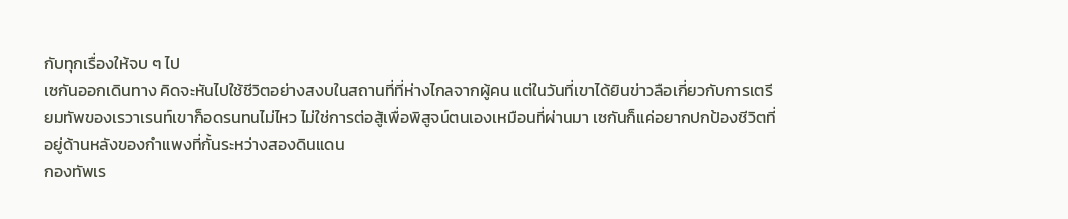กับทุกเรื่องให้จบ ๆ ไป
เซกันออกเดินทาง คิดจะหันไปใช้ชีวิตอย่างสงบในสถานที่ที่ห่างไกลจากผู้คน แต่ในวันที่เขาได้ยินข่าวลือเกี่ยวกับการเตรียมทัพของเรวาเรนท์เขาก็อดรนทนไม่ไหว ไม่ใช่การต่อสู้เพื่อพิสูจน์ตนเองเหมือนที่ผ่านมา เซกันก็แค่อยากปกป้องชีวิตที่อยู่ด้านหลังของกำแพงที่กั้นระหว่างสองดินแดน
กองทัพเร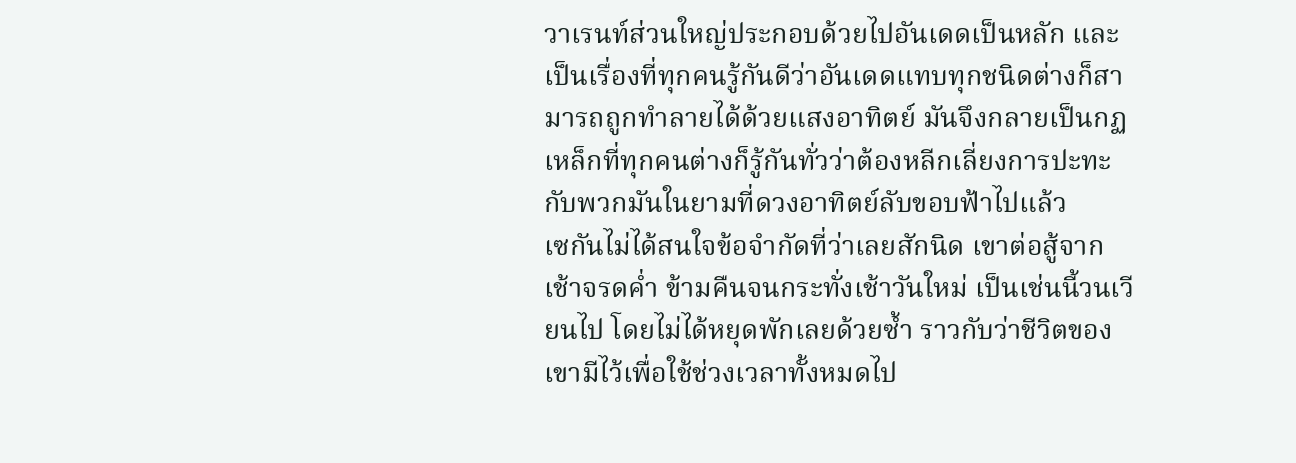วาเรนท์ส่วนใหญ่ประกอบด้วยไปอันเดดเป็นหลัก และเป็นเรื่องที่ทุกคนรู้กันดีว่าอันเดดแทบทุกชนิดต่างก็สามารถถูกทำลายได้ด้วยแสงอาทิตย์ มันจึงกลายเป็นกฏเหล็กที่ทุกคนต่างก็รู้กันทั่วว่าต้องหลีกเลี่ยงการปะทะกับพวกมันในยามที่ดวงอาทิตย์ลับขอบฟ้าไปแล้ว
เซกันไม่ได้สนใจข้อจำกัดที่ว่าเลยสักนิด เขาต่อสู้จากเช้าจรดค่ำ ข้ามคืนจนกระทั่งเช้าวันใหม่ เป็นเช่นนี้วนเวียนไป โดยไม่ได้หยุดพักเลยด้วยซ้ำ ราวกับว่าชีวิตของเขามีไว้เพื่อใช้ช่วงเวลาทั้งหมดไป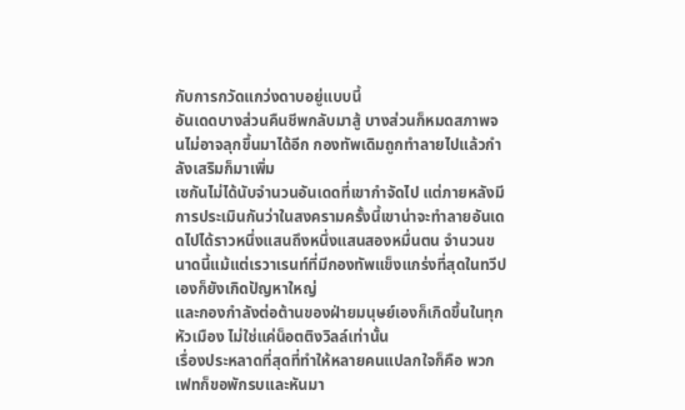กับการกวัดแกว่งดาบอยู่แบบนี้
อันเดดบางส่วนคืนชีพกลับมาสู้ บางส่วนก็หมดสภาพจนไม่อาจลุกขึ้นมาได้อีก กองทัพเดิมถูกทำลายไปแล้วกำลังเสริมก็มาเพิ่ม
เซกันไม่ได้นับจำนวนอันเดดที่เขากำจัดไป แต่ภายหลังมีการประเมินกันว่าในสงครามครั้งนี้เขาน่าจะทำลายอันเดดไปได้ราวหนึ่งแสนถึงหนึ่งแสนสองหมื่นตน จำนวนขนาดนี้แม้แต่เรวาเรนท์ที่มีกองทัพแข็งแกร่งที่สุดในทวีปเองก็ยังเกิดปัญหาใหญ่
และกองกำลังต่อต้านของฝ่ายมนุษย์เองก็เกิดขึ้นในทุกหัวเมือง ไม่ใช่แค่น็อตติงวิลล์เท่านั้น
เรื่องประหลาดที่สุดที่ทำให้หลายคนแปลกใจก็คือ พวกเฟทก็ขอพักรบและหันมา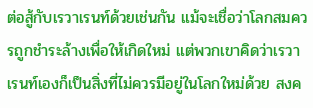ต่อสู้กับเรวาเรนท์ด้วยเช่นกัน แม้จะเชื่อว่าโลกสมควรถูกชำระล้างเพื่อให้เกิดใหม่ แต่พวกเขาคิดว่าเรวาเรนท์เองก็เป็นสิ่งที่ไม่ควรมีอยู่ในโลกใหม่ด้วย สงค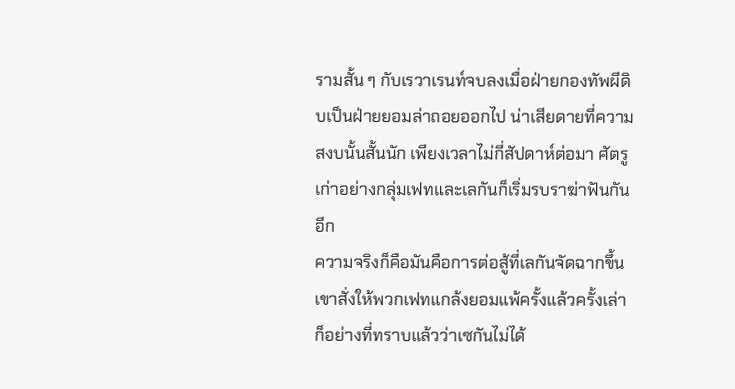รามสั้น ๆ กับเรวาเรนท์จบลงเมื่อฝ่ายกองทัพผีดิบเป็นฝ่ายยอมล่าถอยออกไป น่าเสียดายที่ความสงบนั้นสั้นนัก เพียงเวลาไม่กี่สัปดาห์ต่อมา ศัตรูเก่าอย่างกลุ่มเฟทและเลกันก็เริ่มรบราฆ่าฟันกันอีก
ความจริงก็คือมันคือการต่อสู้ที่เลกันจัดฉากขึ้น
เขาสั่งให้พวกเฟทแกล้งยอมแพ้ครั้งแล้วครั้งเล่า ก็อย่างที่ทราบแล้วว่าเซกันไม่ได้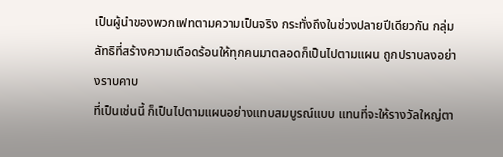เป็นผู้นำของพวกเฟทตามความเป็นจริง กระทั่งถึงในช่วงปลายปีเดียวกัน กลุ่มลัทธิที่สร้างความเดือดร้อนให้ทุกคนมาตลอดก็เป็นไปตามแผน ถูกปราบลงอย่างราบคาบ
ที่เป็นเช่นนี้ ก็เป็นไปตามแผนอย่างแทบสมบูรณ์แบบ แทนที่จะให้รางวัลใหญ่ตา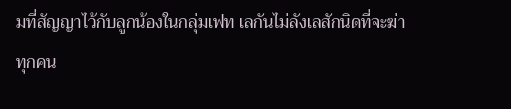มที่สัญญาไว้กับลูกน้องในกลุ่มเฟท เลกันไม่ลังเลสักนิดที่จะฆ่าทุกคน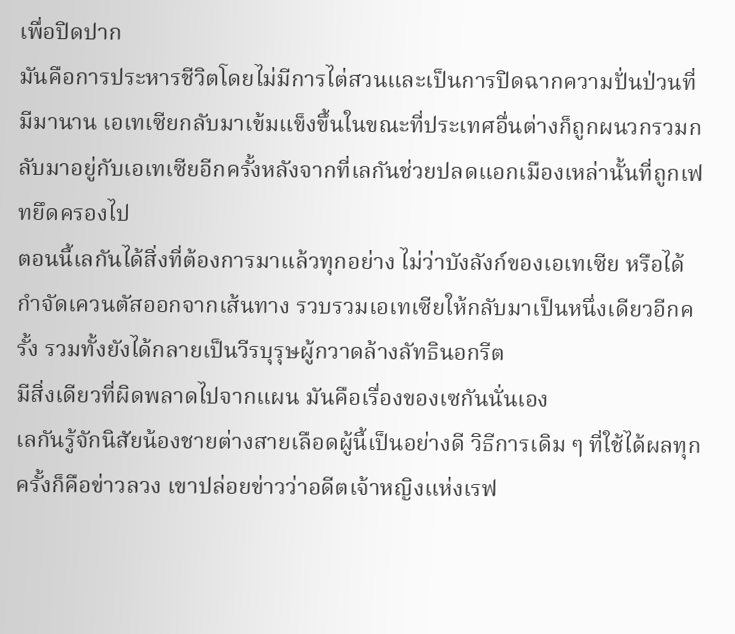เพื่อปิดปาก
มันคือการประหารชีวิตโดยไม่มีการไต่สวนและเป็นการปิดฉากความปั่นป่วนที่มีมานาน เอเทเซียกลับมาเข้มแข็งขึ้นในขณะที่ประเทศอื่นต่างก็ถูกผนวกรวมกลับมาอยู่กับเอเทเซียอีกครั้งหลังจากที่เลกันช่วยปลดแอกเมืองเหล่านั้นที่ถูกเฟทยึดครองไป
ตอนนี้เลกันได้สิ่งที่ต้องการมาแล้วทุกอย่าง ไม่ว่าบังลังก์ของเอเทเซีย หรือได้กำจัดเควนตัสออกจากเส้นทาง รวบรวมเอเทเซียให้กลับมาเป็นหนึ่งเดียวอีกครั้ง รวมทั้งยังได้กลายเป็นวีรบุรุษผู้กวาดล้างลัทธินอกรีต
มีสิ่งเดียวที่ผิดพลาดไปจากแผน มันคือเรื่องของเซกันนั่นเอง
เลกันรู้จักนิสัยน้องชายต่างสายเลือดผู้นี้เป็นอย่างดี วิธีการเดิม ๆ ที่ใช้ได้ผลทุกครั้งก็คือข่าวลวง เขาปล่อยข่าวว่าอดีตเจ้าหญิงแห่งเรฟ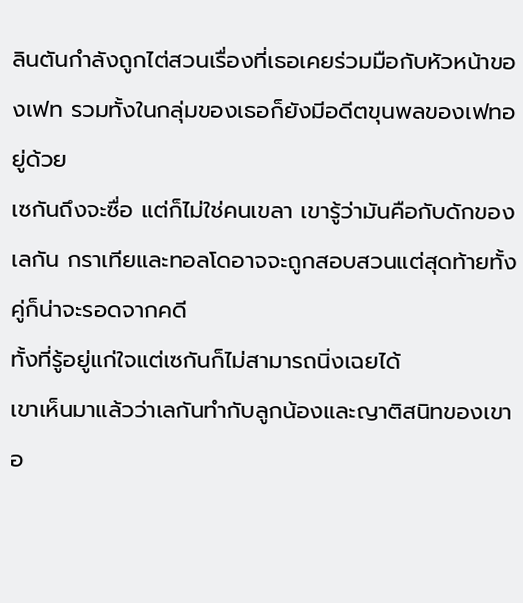ลินตันกำลังถูกไต่สวนเรื่องที่เธอเคยร่วมมือกับหัวหน้าของเฟท รวมทั้งในกลุ่มของเธอก็ยังมีอดีตขุนพลของเฟทอยู่ด้วย
เซกันถึงจะซื่อ แต่ก็ไม่ใช่คนเขลา เขารู้ว่ามันคือกับดักของเลกัน กราเทียและทอลโดอาจจะถูกสอบสวนแต่สุดท้ายทั้งคู่ก็น่าจะรอดจากคดี
ทั้งที่รู้อยู่แก่ใจแต่เซกันก็ไม่สามารถนิ่งเฉยได้
เขาเห็นมาแล้วว่าเลกันทำกับลูกน้องและญาติสนิทของเขาอ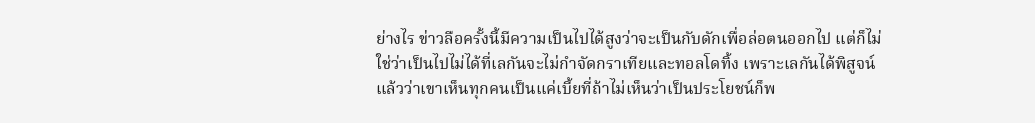ย่างไร ข่าวลือครั้งนี้มีความเป็นไปได้สูงว่าจะเป็นกับดักเพื่อล่อตนออกไป แต่ก็ไม่ใช่ว่าเป็นไปไม่ได้ที่เลกันจะไม่กำจัดกราเทียและทอลโดทิ้ง เพราะเลกันได้พิสูจน์แล้วว่าเขาเห็นทุกคนเป็นแค่เบี้ยที่ถ้าไม่เห็นว่าเป็นประโยชน์ก็พ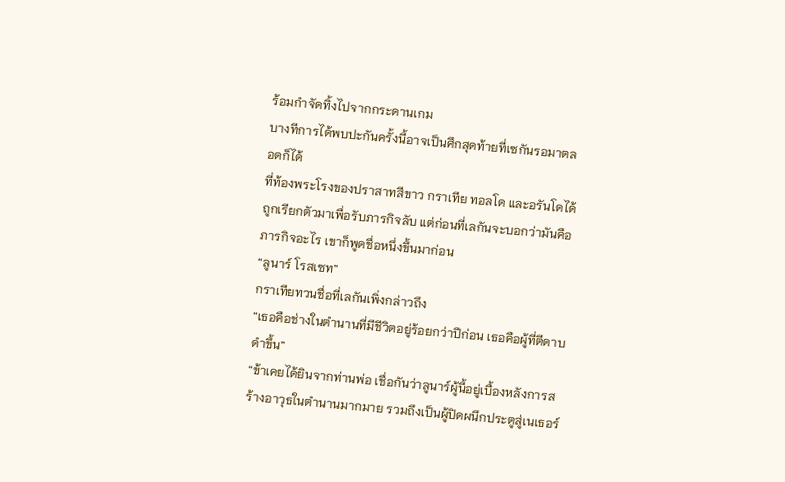ร้อมกำจัดทิ้งไปจากกระดานเกม
บางทีการได้พบปะกันครั้งนี้อาจเป็นศึกสุดท้ายที่เซกันรอมาตลอดก็ได้
ที่ท้องพระโรงของปราสาทสีขาว กราเทีย ทอลโด และอรันโดได้ถูกเรียกตัวมาเพื่อรับภารกิจลับ แต่ก่อนที่เลกันจะบอกว่ามันคือภารกิจอะไร เขาก็พูดชื่อหนึ่งขึ้นมาก่อน
“ลูนาร์ โรสเซท”
กราเทียทวนชื่อที่เลกันเพิ่งกล่าวถึง
“เธอคือช่างในตำนานที่มีชีวิตอยู่ร้อยกว่าปีก่อน เธอคือผู้ที่ตีดาบดำขึ้น”
“ข้าเคยได้ยินจากท่านพ่อ เชื่อกันว่าลูนาร์ผู้นี้อยู่เบื้องหลังการสร้างอาวุธในตำนานมากมาย รวมถึงเป็นผู้ปิดผนึกประตูสู่เนเธอร์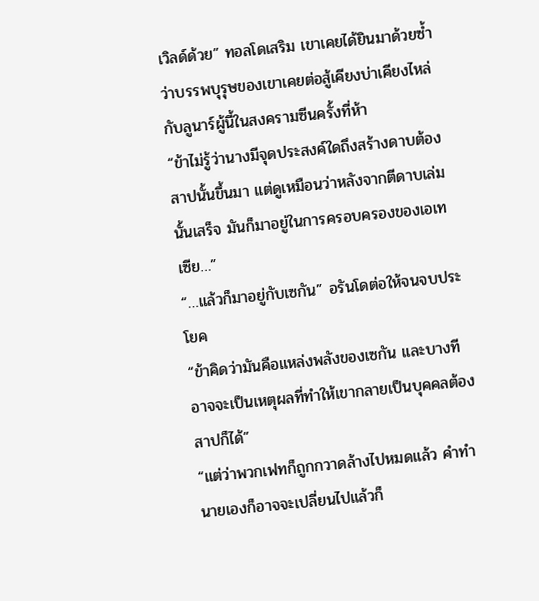เวิลด์ด้วย” ทอลโดเสริม เขาเคยได้ยินมาด้วยซ้ำว่าบรรพบุรุษของเขาเคยต่อสู้เคียงบ่าเคียงไหล่กับลูนาร์ผู้นี้ในสงครามซีนครั้งที่ห้า
“ข้าไม่รู้ว่านางมีจุดประสงค์ใดถึงสร้างดาบต้องสาปนั้นขึ้นมา แต่ดูเหมือนว่าหลังจากตีดาบเล่มนั้นเสร็จ มันก็มาอยู่ในการครอบครองของเอเทเซีย…”
“…แล้วก็มาอยู่กับเซกัน” อรันโดต่อให้จนจบประโยค
“ข้าคิดว่ามันคือแหล่งพลังของเซกัน และบางทีอาจจะเป็นเหตุผลที่ทำให้เขากลายเป็นบุคคลต้องสาปก็ได้”
“แต่ว่าพวกเฟทก็ถูกกวาดล้างไปหมดแล้ว คำทำนายเองก็อาจจะเปลี่ยนไปแล้วก็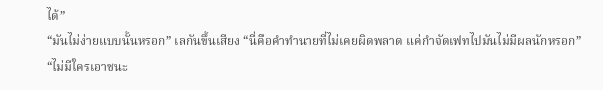ได้”
“มันไม่ง่ายแบบนั้นหรอก” เลกันขึ้นเสียง “นี่คือคำทำนายที่ไม่เคยผิดพลาด แค่กำจัดเฟทไปมันไม่มีผลนักหรอก”
“ไม่มีใครเอาชนะ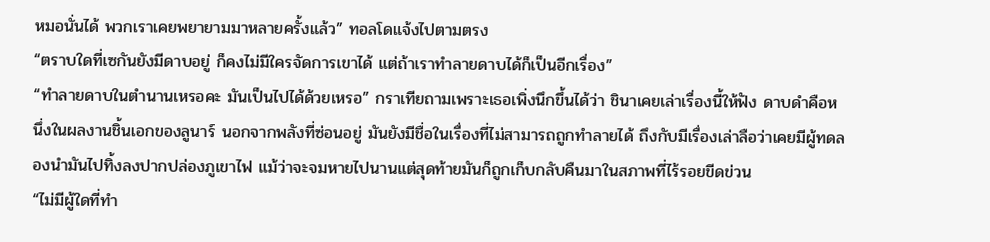หมอนั่นได้ พวกเราเคยพยายามมาหลายครั้งแล้ว” ทอลโดแจ้งไปตามตรง
“ตราบใดที่เซกันยังมีดาบอยู่ ก็คงไม่มีใครจัดการเขาได้ แต่ถ้าเราทำลายดาบได้ก็เป็นอีกเรื่อง”
“ทำลายดาบในตำนานเหรอคะ มันเป็นไปได้ด้วยเหรอ” กราเทียถามเพราะเธอเพิ่งนึกขึ้นได้ว่า ชินาเคยเล่าเรื่องนี้ให้ฟัง ดาบดำคือหนึ่งในผลงานชิ้นเอกของลูนาร์ นอกจากพลังที่ซ่อนอยู่ มันยังมีชื่อในเรื่องที่ไม่สามารถถูกทำลายได้ ถึงกับมีเรื่องเล่าลือว่าเคยมีผู้ทดลองนำมันไปทิ้งลงปากปล่องภูเขาไฟ แม้ว่าจะจมหายไปนานแต่สุดท้ายมันก็ถูกเก็บกลับคืนมาในสภาพที่ไร้รอยขีดข่วน
“ไม่มีผู้ใดที่ทำ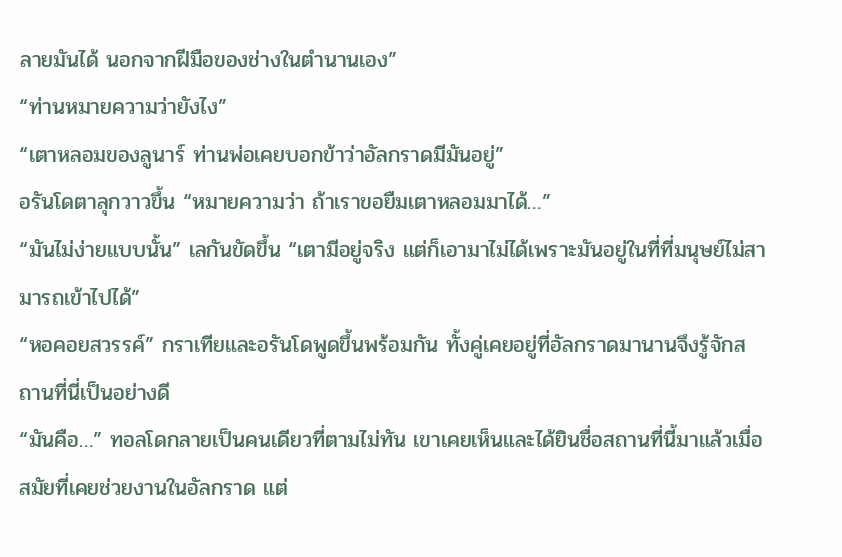ลายมันได้ นอกจากฝีมือของช่างในตำนานเอง”
“ท่านหมายความว่ายังไง”
“เตาหลอมของลูนาร์ ท่านพ่อเคยบอกข้าว่าอัลกราดมีมันอยู่”
อรันโดตาลุกวาวขึ้น “หมายความว่า ถ้าเราขอยืมเตาหลอมมาได้…”
“มันไม่ง่ายแบบนั้น” เลกันขัดขึ้น “เตามีอยู่จริง แต่ก็เอามาไม่ได้เพราะมันอยู่ในที่ที่มนุษย์ไม่สามารถเข้าไปได้”
“หอคอยสวรรค์” กราเทียและอรันโดพูดขึ้นพร้อมกัน ทั้งคู่เคยอยู่ที่อัลกราดมานานจึงรู้จักสถานที่นี่เป็นอย่างดี
“มันคือ…” ทอลโดกลายเป็นคนเดียวที่ตามไม่ทัน เขาเคยเห็นและได้ยินชื่อสถานที่นี้มาแล้วเมื่อสมัยที่เคยช่วยงานในอัลกราด แต่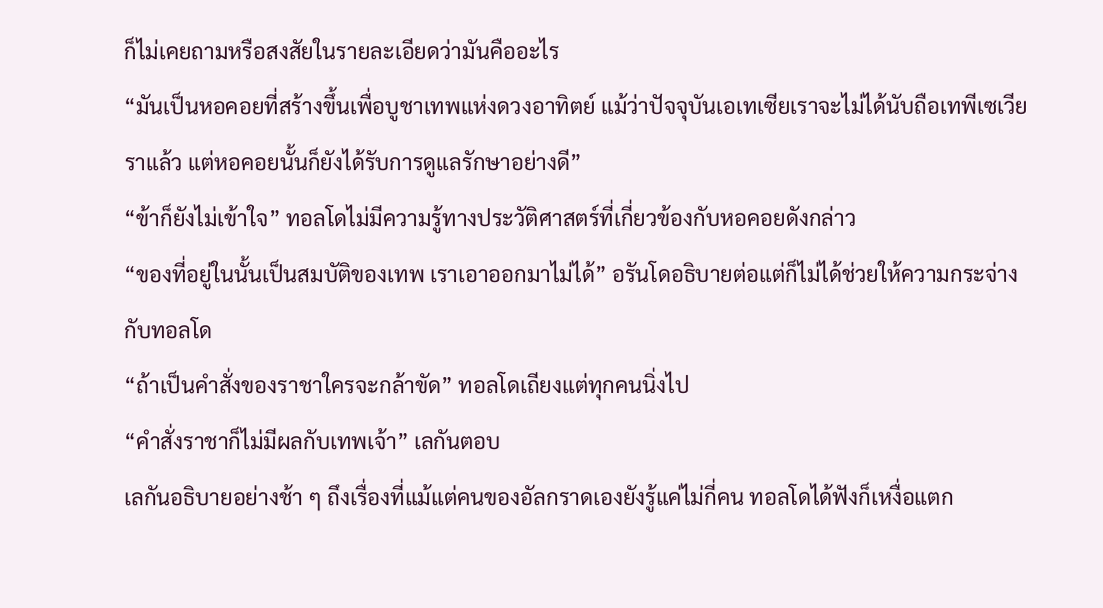ก็ไม่เคยถามหรือสงสัยในรายละเอียดว่ามันคืออะไร
“มันเป็นหอคอยที่สร้างขึ้นเพื่อบูชาเทพแห่งดวงอาทิตย์ แม้ว่าปัจจุบันเอเทเซียเราจะไม่ได้นับถือเทพีเซเวียราแล้ว แต่หอคอยนั้นก็ยังได้รับการดูแลรักษาอย่างดี”
“ข้าก็ยังไม่เข้าใจ” ทอลโดไม่มีความรู้ทางประวัติศาสตร์ที่เกี่ยวข้องกับหอคอยดังกล่าว
“ของที่อยู่ในนั้นเป็นสมบัติของเทพ เราเอาออกมาไม่ได้” อรันโดอธิบายต่อแต่ก็ไม่ได้ช่วยให้ความกระจ่างกับทอลโด
“ถ้าเป็นคำสั่งของราชาใครจะกล้าขัด” ทอลโดเถียงแต่ทุกคนนิ่งไป
“คำสั่งราชาก็ไม่มีผลกับเทพเจ้า” เลกันตอบ
เลกันอธิบายอย่างช้า ๆ ถึงเรื่องที่แม้แต่คนของอัลกราดเองยังรู้แค่ไม่กี่คน ทอลโดได้ฟังก็เหงื่อแตก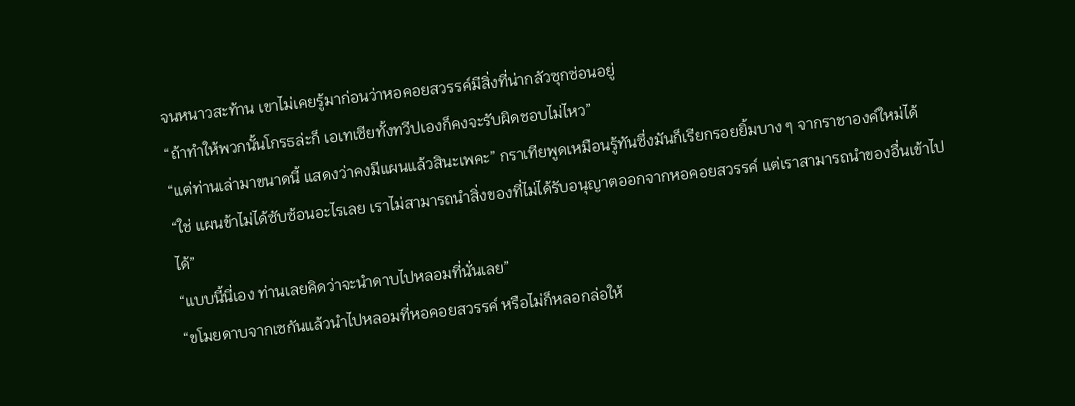จนหนาวสะท้าน เขาไม่เคยรู้มาก่อนว่าหอคอยสวรรค์มีสิ่งที่น่ากลัวซุกซ่อนอยู่
“ถ้าทำให้พวกนั้นโกรธล่ะก็ เอเทเซียทั้งทวีปเองก็คงจะรับผิดชอบไม่ไหว”
“แต่ท่านเล่ามาขนาดนี้ แสดงว่าคงมีแผนแล้วสินะเพคะ” กราเทียพูดเหมือนรู้ทันซึ่งมันก็เรียกรอยยิ้มบาง ๆ จากราชาองค์ใหม่ได้
“ใช่ แผนข้าไม่ได้ซับซ้อนอะไรเลย เราไม่สามารถนำสิ่งของที่ไม่ได้รับอนุญาตออกจากหอคอยสวรรค์ แต่เราสามารถนำของอื่นเข้าไปได้”
“แบบนี้นี่เอง ท่านเลยคิดว่าจะนำดาบไปหลอมที่นั่นเลย”
“ขโมยดาบจากเซกันแล้วนำไปหลอมที่หอคอยสวรรค์ หรือไม่ก็หลอกล่อให้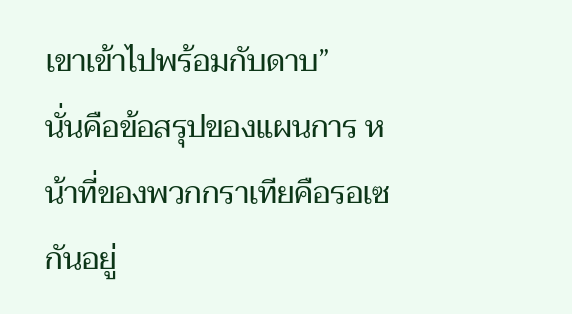เขาเข้าไปพร้อมกับดาบ”
นั่นคือข้อสรุปของแผนการ หน้าที่ของพวกกราเทียคือรอเซกันอยู่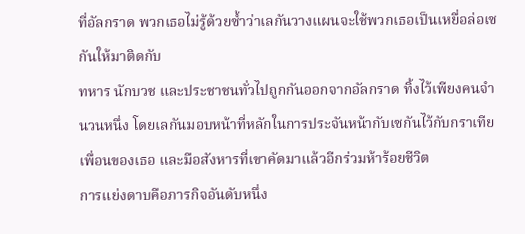ที่อัลกราด พวกเธอไม่รู้ด้วยซ้ำว่าเลกันวางแผนจะใช้พวกเธอเป็นเหยื่อล่อเซกันให้มาติดกับ
ทหาร นักบวช และประชาชนทั่วไปถูกกันออกจากอัลกราด ทิ้งไว้เพียงคนจำนวนหนึ่ง โดยเลกันมอบหน้าที่หลักในการประจันหน้ากับเซกันไว้กับกราเทีย เพื่อนของเธอ และมือสังหารที่เขาคัดมาแล้วอีกร่วมห้าร้อยชีวิต
การแย่งดาบคือภารกิจอันดับหนึ่ง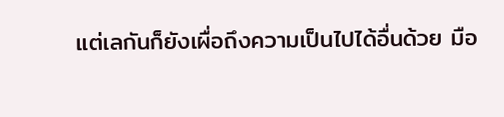แต่เลกันก็ยังเผื่อถึงความเป็นไปได้อื่นด้วย มือ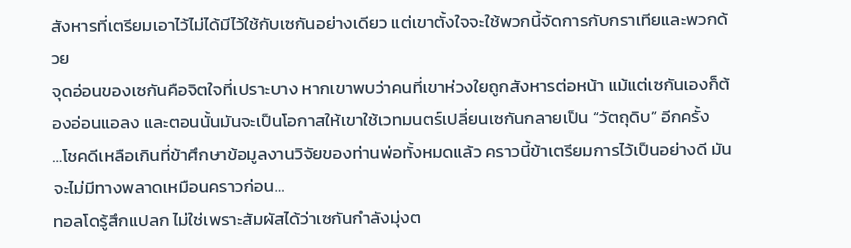สังหารที่เตรียมเอาไว้ไม่ได้มีไว้ใช้กับเซกันอย่างเดียว แต่เขาตั้งใจจะใช้พวกนี้จัดการกับกราเทียและพวกด้วย
จุดอ่อนของเซกันคือจิตใจที่เปราะบาง หากเขาพบว่าคนที่เขาห่วงใยถูกสังหารต่อหน้า แม้แต่เซกันเองก็ต้องอ่อนแอลง และตอนนั้นมันจะเป็นโอกาสให้เขาใช้เวทมนตร์เปลี่ยนเซกันกลายเป็น “วัตถุดิบ” อีกครั้ง
…โชคดีเหลือเกินที่ข้าศึกษาข้อมูลงานวิจัยของท่านพ่อทั้งหมดแล้ว คราวนี้ข้าเตรียมการไว้เป็นอย่างดี มันจะไม่มีทางพลาดเหมือนคราวก่อน…
ทอลโดรู้สึกแปลก ไม่ใช่เพราะสัมผัสได้ว่าเซกันกำลังมุ่งต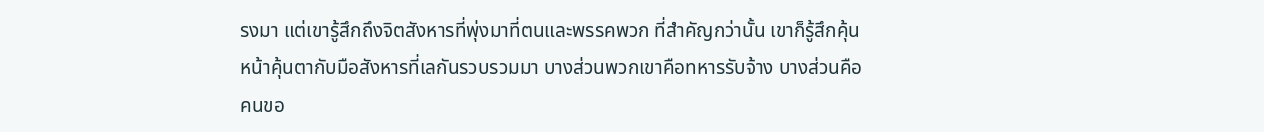รงมา แต่เขารู้สึกถึงจิตสังหารที่พุ่งมาที่ตนและพรรคพวก ที่สำคัญกว่านั้น เขาก็รู้สึกคุ้นหน้าคุ้นตากับมือสังหารที่เลกันรวบรวมมา บางส่วนพวกเขาคือทหารรับจ้าง บางส่วนคือคนขอ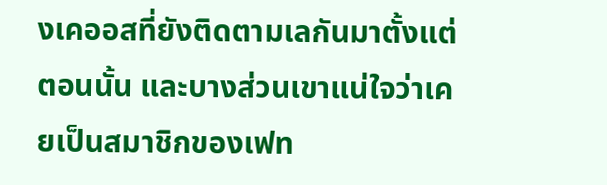งเคออสที่ยังติดตามเลกันมาตั้งแต่ตอนนั้น และบางส่วนเขาแน่ใจว่าเคยเป็นสมาชิกของเฟท